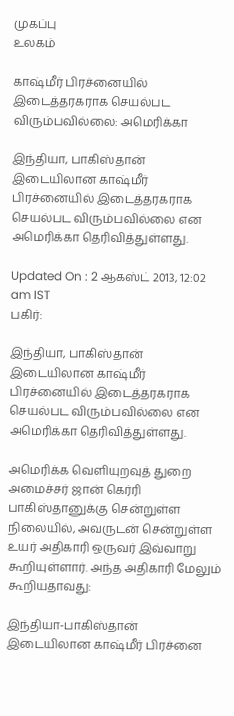முகப்பு
உலகம்

காஷ்மீர் பிரச்னையில் இடைத்தரகராக செயல்பட விரும்பவில்லை: அமெரிக்கா

இந்தியா, பாகிஸ்தான் இடையிலான காஷ்மீர் பிரச்னையில் இடைத்தரகராக செயல்பட விரும்பவில்லை என அமெரிக்கா தெரிவித்துள்ளது.

Updated On : 2 ஆகஸ்ட் 2013, 12:02 am IST
பகிர்:

இந்தியா, பாகிஸ்தான் இடையிலான காஷ்மீர் பிரச்னையில் இடைத்தரகராக செயல்பட விரும்பவில்லை என அமெரிக்கா தெரிவித்துள்ளது.

அமெரிக்க வெளியுறவுத் துறை அமைச்சர் ஜான் கெர்ரி பாகிஸ்தானுக்கு சென்றுள்ள நிலையில், அவருடன் சென்றுள்ள உயர் அதிகாரி ஒருவர் இவ்வாறு கூறியுள்ளார். அந்த அதிகாரி மேலும் கூறியதாவது:

இந்தியா-பாகிஸ்தான் இடையிலான காஷ்மீர் பிரச்னை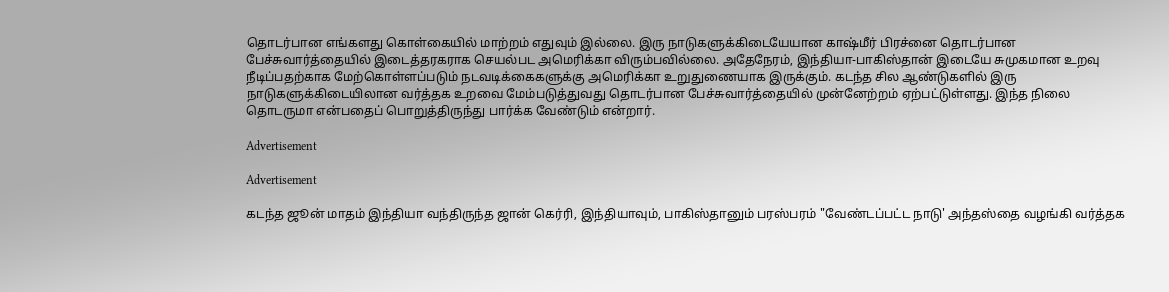தொடர்பான எங்களது கொள்கையில் மாற்றம் எதுவும் இல்லை. இரு நாடுகளுக்கிடையேயான காஷ்மீர் பிரச்னை தொடர்பான பேச்சுவார்த்தையில் இடைத்தரகராக செயல்பட அமெரிக்கா விரும்பவில்லை. அதேநேரம், இந்தியா-பாகிஸ்தான் இடையே சுமுகமான உறவு நீடிப்பதற்காக மேற்கொள்ளப்படும் நடவடிக்கைகளுக்கு அமெரிக்கா உறுதுணையாக இருக்கும். கடந்த சில ஆண்டுகளில் இரு நாடுகளுக்கிடையிலான வர்த்தக உறவை மேம்படுத்துவது தொடர்பான பேச்சுவார்த்தையில் முன்னேற்றம் ஏற்பட்டுள்ளது. இந்த நிலை தொடருமா என்பதைப் பொறுத்திருந்து பார்க்க வேண்டும் என்றார்.

Advertisement

Advertisement

கடந்த ஜூன் மாதம் இந்தியா வந்திருந்த ஜான் கெர்ரி, இந்தியாவும், பாகிஸ்தானும் பரஸ்பரம் "வேண்டப்பட்ட நாடு' அந்தஸ்தை வழங்கி வர்த்தக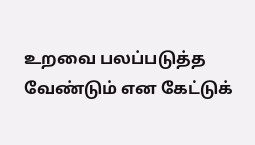உறவை பலப்படுத்த வேண்டும் என கேட்டுக்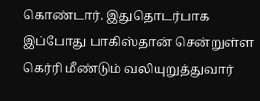கொண்டார். இதுதொடர்பாக இப்போது பாகிஸ்தான் சென்றுள்ள கெர்ரி மீண்டும் வலியுறுத்துவார்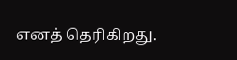எனத் தெரிகிறது.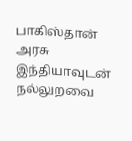பாகிஸ்தான் அரசு இந்தியாவுடன் நல்லுறவை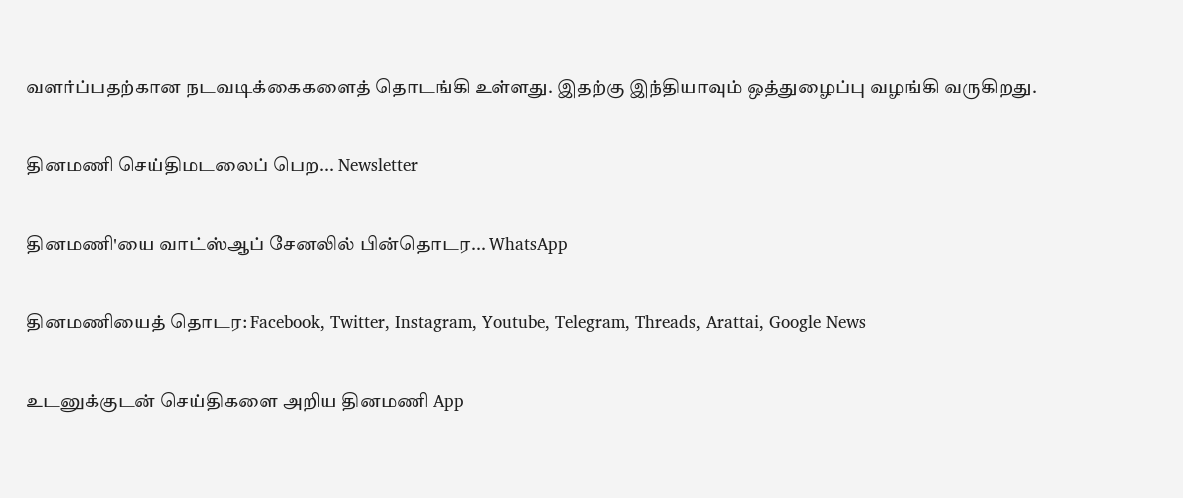வளர்ப்பதற்கான நடவடிக்கைகளைத் தொடங்கி உள்ளது. இதற்கு இந்தியாவும் ஒத்துழைப்பு வழங்கி வருகிறது.

தினமணி செய்திமடலைப் பெற... Newsletter

தினமணி'யை வாட்ஸ்ஆப் சேனலில் பின்தொடர... WhatsApp

தினமணியைத் தொடர: Facebook, Twitter, Instagram, Youtube, Telegram, Threads, Arattai, Google News

உடனுக்குடன் செய்திகளை அறிய தினமணி App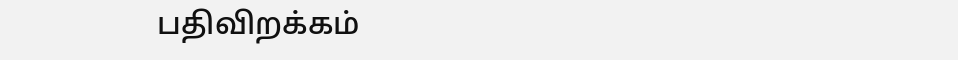பதிவிறக்கம்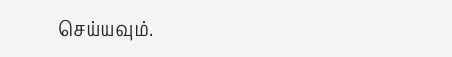செய்யவும்.